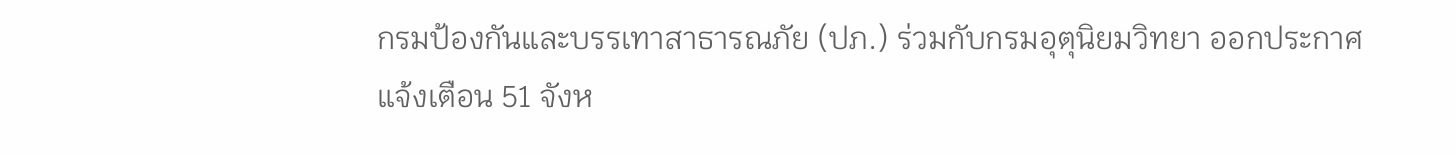กรมป้องกันและบรรเทาสาธารณภัย (ปภ.) ร่วมกับกรมอุตุนิยมวิทยา ออกประกาศแจ้งเตือน 51 จังห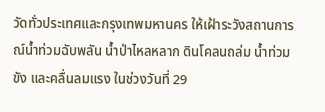วัดทั่วประเทศและกรุงเทพมหานคร ให้เฝ้าระวังสถานการณ์น้ำท่วมฉับพลัน น้ำป่าไหลหลาก ดินโคลนถล่ม น้ำท่วมขัง และคลื่นลมแรง ในช่วงวันที่ 29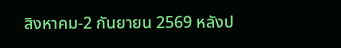สิงหาคม-2 กันยายน 2569 หลังป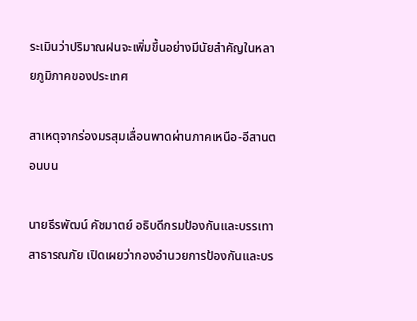ระเมินว่าปริมาณฝนจะเพิ่มขึ้นอย่างมีนัยสำคัญในหลายภูมิภาคของประเทศ

สาเหตุจากร่องมรสุมเลื่อนพาดผ่านภาคเหนือ-อีสานตอนบน

นายธีรพัฒน์ คัชมาตย์ อธิบดีกรมป้องกันและบรรเทาสาธารณภัย เปิดเผยว่ากองอำนวยการป้องกันและบร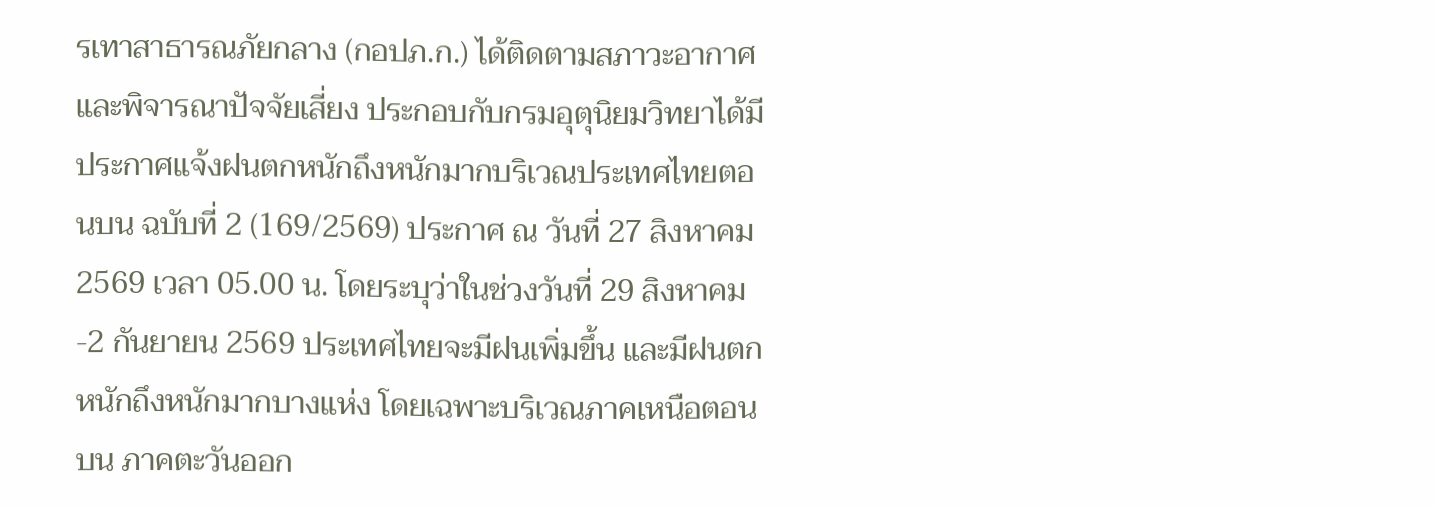รเทาสาธารณภัยกลาง (กอปภ.ก.) ได้ติดตามสภาวะอากาศและพิจารณาปัจจัยเสี่ยง ประกอบกับกรมอุตุนิยมวิทยาได้มีประกาศแจ้งฝนตกหนักถึงหนักมากบริเวณประเทศไทยตอนบน ฉบับที่ 2 (169/2569) ประกาศ ณ วันที่ 27 สิงหาคม 2569 เวลา 05.00 น. โดยระบุว่าในช่วงวันที่ 29 สิงหาคม-2 กันยายน 2569 ประเทศไทยจะมีฝนเพิ่มขึ้น และมีฝนตกหนักถึงหนักมากบางแห่ง โดยเฉพาะบริเวณภาคเหนือตอนบน ภาคตะวันออก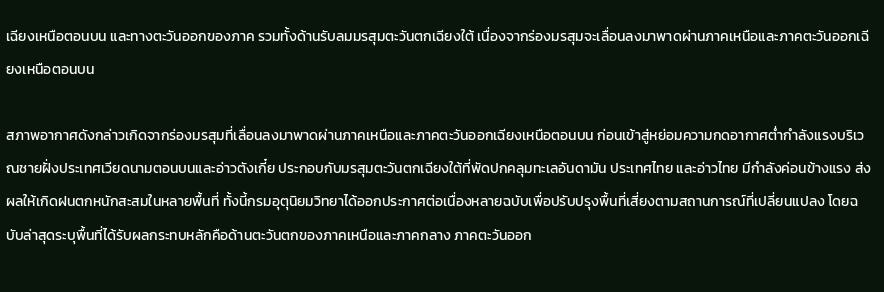เฉียงเหนือตอนบน และทางตะวันออกของภาค รวมทั้งด้านรับลมมรสุมตะวันตกเฉียงใต้ เนื่องจากร่องมรสุมจะเลื่อนลงมาพาดผ่านภาคเหนือและภาคตะวันออกเฉียงเหนือตอนบน

สภาพอากาศดังกล่าวเกิดจากร่องมรสุมที่เลื่อนลงมาพาดผ่านภาคเหนือและภาคตะวันออกเฉียงเหนือตอนบน ก่อนเข้าสู่หย่อมความกดอากาศต่ำกำลังแรงบริเวณชายฝั่งประเทศเวียดนามตอนบนและอ่าวตังเกี๋ย ประกอบกับมรสุมตะวันตกเฉียงใต้ที่พัดปกคลุมทะเลอันดามัน ประเทศไทย และอ่าวไทย มีกำลังค่อนข้างแรง ส่งผลให้เกิดฝนตกหนักสะสมในหลายพื้นที่ ทั้งนี้กรมอุตุนิยมวิทยาได้ออกประกาศต่อเนื่องหลายฉบับเพื่อปรับปรุงพื้นที่เสี่ยงตามสถานการณ์ที่เปลี่ยนแปลง โดยฉบับล่าสุดระบุพื้นที่ได้รับผลกระทบหลักคือด้านตะวันตกของภาคเหนือและภาคกลาง ภาคตะวันออก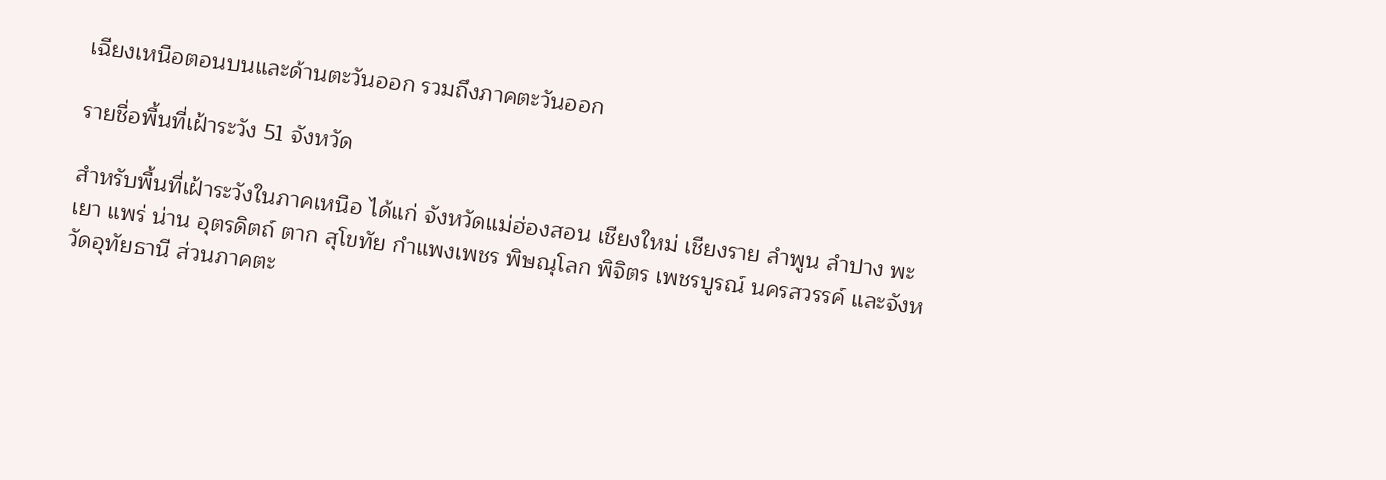เฉียงเหนือตอนบนและด้านตะวันออก รวมถึงภาคตะวันออก

รายชื่อพื้นที่เฝ้าระวัง 51 จังหวัด

สำหรับพื้นที่เฝ้าระวังในภาคเหนือ ได้แก่ จังหวัดแม่ฮ่องสอน เชียงใหม่ เชียงราย ลำพูน ลำปาง พะเยา แพร่ น่าน อุตรดิตถ์ ตาก สุโขทัย กำแพงเพชร พิษณุโลก พิจิตร เพชรบูรณ์ นครสวรรค์ และจังหวัดอุทัยธานี ส่วนภาคตะ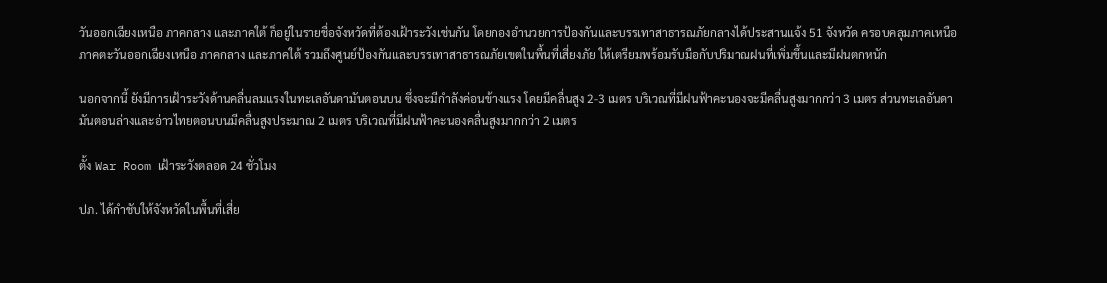วันออกเฉียงเหนือ ภาคกลาง และภาคใต้ ก็อยู่ในรายชื่อจังหวัดที่ต้องเฝ้าระวังเช่นกัน โดยกองอำนวยการป้องกันและบรรเทาสาธารณภัยกลางได้ประสานแจ้ง 51 จังหวัด ครอบคลุมภาคเหนือ ภาคตะวันออกเฉียงเหนือ ภาคกลาง และภาคใต้ รวมถึงศูนย์ป้องกันและบรรเทาสาธารณภัยเขตในพื้นที่เสี่ยงภัย ให้เตรียมพร้อมรับมือกับปริมาณฝนที่เพิ่มขึ้นและมีฝนตกหนัก

นอกจากนี้ ยังมีการเฝ้าระวังด้านคลื่นลมแรงในทะเลอันดามันตอนบน ซึ่งจะมีกำลังค่อนข้างแรง โดยมีคลื่นสูง 2-3 เมตร บริเวณที่มีฝนฟ้าคะนองจะมีคลื่นสูงมากกว่า 3 เมตร ส่วนทะเลอันดามันตอนล่างและอ่าวไทยตอนบนมีคลื่นสูงประมาณ 2 เมตร บริเวณที่มีฝนฟ้าคะนองคลื่นสูงมากกว่า 2 เมตร

ตั้ง War Room เฝ้าระวังตลอด 24 ชั่วโมง

ปภ. ได้กำชับให้จังหวัดในพื้นที่เสี่ย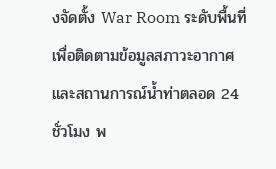งจัดตั้ง War Room ระดับพื้นที่ เพื่อติดตามข้อมูลสภาวะอากาศและสถานการณ์น้ำท่าตลอด 24 ชั่วโมง พ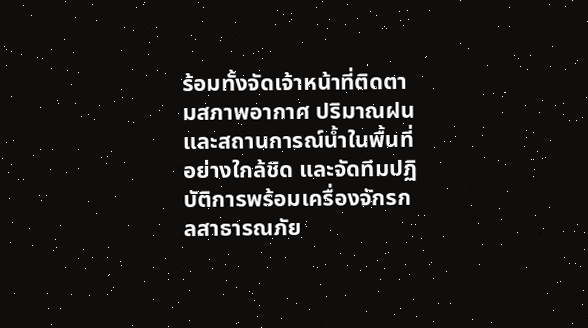ร้อมทั้งจัดเจ้าหน้าที่ติดตามสภาพอากาศ ปริมาณฝน และสถานการณ์น้ำในพื้นที่อย่างใกล้ชิด และจัดทีมปฏิบัติการพร้อมเครื่องจักรกลสาธารณภัย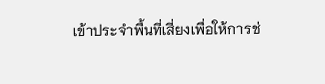เข้าประจำพื้นที่เสี่ยงเพื่อให้การช่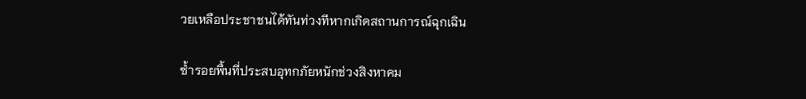วยเหลือประชาชนได้ทันท่วงทีหากเกิดสถานการณ์ฉุกเฉิน

ซ้ำรอยพื้นที่ประสบอุทกภัยหนักช่วงสิงหาคม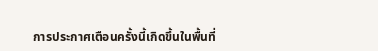การประกาศเตือนครั้งนี้เกิดขึ้นในพื้นที่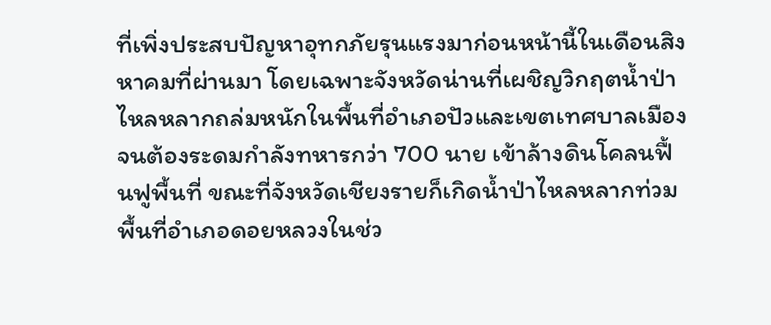ที่เพิ่งประสบปัญหาอุทกภัยรุนแรงมาก่อนหน้านี้ในเดือนสิงหาคมที่ผ่านมา โดยเฉพาะจังหวัดน่านที่เผชิญวิกฤตน้ำป่าไหลหลากถล่มหนักในพื้นที่อำเภอปัวและเขตเทศบาลเมือง จนต้องระดมกำลังทหารกว่า 700 นาย เข้าล้างดินโคลนฟื้นฟูพื้นที่ ขณะที่จังหวัดเชียงรายก็เกิดน้ำป่าไหลหลากท่วมพื้นที่อำเภอดอยหลวงในช่ว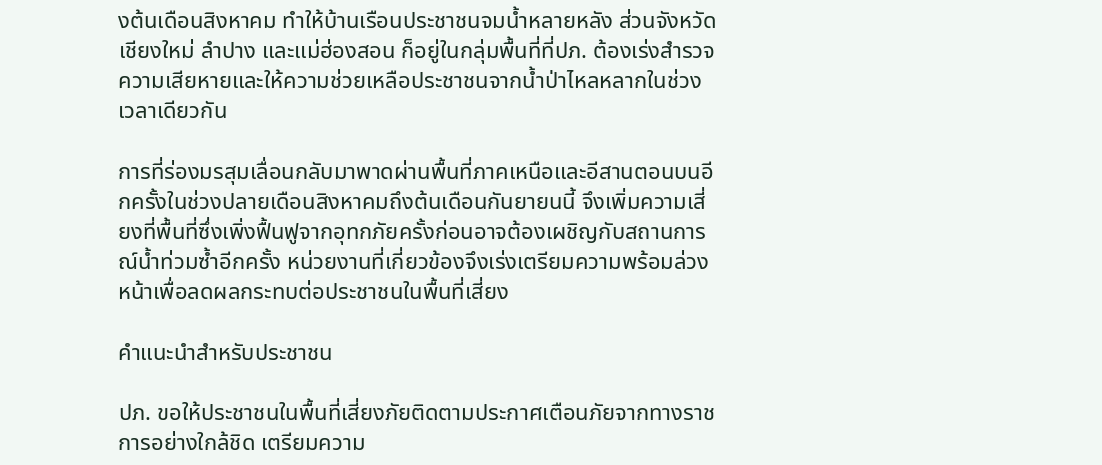งต้นเดือนสิงหาคม ทำให้บ้านเรือนประชาชนจมน้ำหลายหลัง ส่วนจังหวัดเชียงใหม่ ลำปาง และแม่ฮ่องสอน ก็อยู่ในกลุ่มพื้นที่ที่ปภ. ต้องเร่งสำรวจความเสียหายและให้ความช่วยเหลือประชาชนจากน้ำป่าไหลหลากในช่วงเวลาเดียวกัน

การที่ร่องมรสุมเลื่อนกลับมาพาดผ่านพื้นที่ภาคเหนือและอีสานตอนบนอีกครั้งในช่วงปลายเดือนสิงหาคมถึงต้นเดือนกันยายนนี้ จึงเพิ่มความเสี่ยงที่พื้นที่ซึ่งเพิ่งฟื้นฟูจากอุทกภัยครั้งก่อนอาจต้องเผชิญกับสถานการณ์น้ำท่วมซ้ำอีกครั้ง หน่วยงานที่เกี่ยวข้องจึงเร่งเตรียมความพร้อมล่วงหน้าเพื่อลดผลกระทบต่อประชาชนในพื้นที่เสี่ยง

คำแนะนำสำหรับประชาชน

ปภ. ขอให้ประชาชนในพื้นที่เสี่ยงภัยติดตามประกาศเตือนภัยจากทางราชการอย่างใกล้ชิด เตรียมความ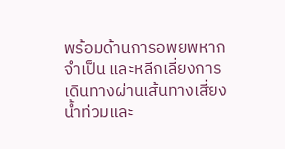พร้อมด้านการอพยพหากจำเป็น และหลีกเลี่ยงการเดินทางผ่านเส้นทางเสี่ยงน้ำท่วมและ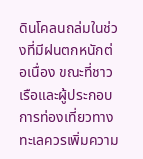ดินโคลนถล่มในช่วงที่มีฝนตกหนักต่อเนื่อง ขณะที่ชาวเรือและผู้ประกอบการท่องเที่ยวทางทะเลควรเพิ่มความ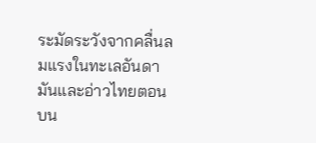ระมัดระวังจากคลื่นลมแรงในทะเลอันดามันและอ่าวไทยตอนบน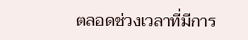ตลอดช่วงเวลาที่มีการ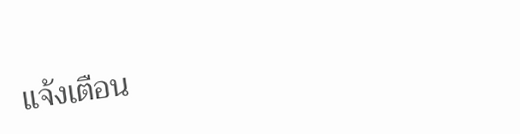แจ้งเตือน